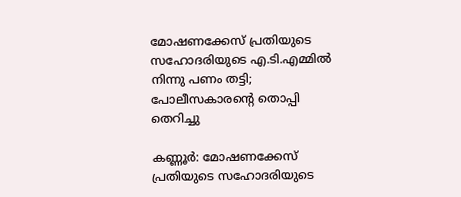മോഷണക്കേസ് പ്രതിയുടെ സഹോദരിയുടെ എ.ടി.എമ്മില്‍ നിന്നു പണം തട്ടി; പോലീസകാരന്റെ തൊപ്പി തെറിച്ചു

കണ്ണൂര്‍: മോഷണക്കേസ് പ്രതിയുടെ സഹോദരിയുടെ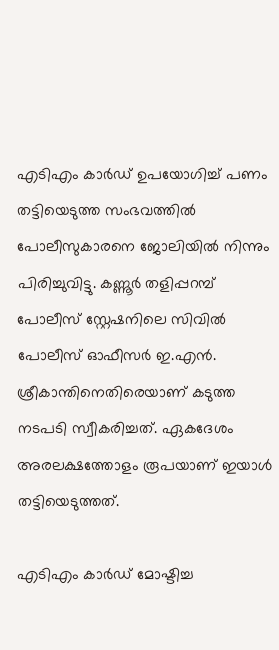എടിഎം കാര്‍ഡ് ഉപയോഗിച്ച് പണം തട്ടിയെടുത്ത സംഭവത്തില്‍ പോലീസുകാരനെ ജോലിയില്‍ നിന്നും പിരിച്ചുവിട്ടു. കണ്ണൂര്‍ തളിപ്പറമ്പ് പോലീസ് സ്റ്റേഷനിലെ സിവില്‍ പോലീസ് ഓഫീസര്‍ ഇ.എന്‍. ശ്രീകാന്തിനെതിരെയാണ് കടുത്ത നടപടി സ്വീകരിച്ചത്. ഏകദേശം അരലക്ഷത്തോളം രൂപയാണ് ഇയാള്‍ തട്ടിയെടുത്തത്.

എടിഎം കാര്‍ഡ് മോഷ്ടിച്ച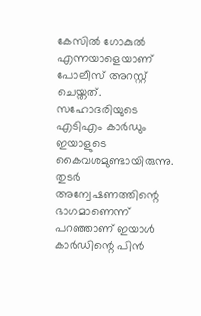കേസില്‍ ഗോകുല്‍ എന്നയാളെയാണ് പോലീസ് അറസ്റ്റ് ചെയ്തത്. സഹോദരിയുടെ എടിഎം കാര്‍ഡും ഇയാളുടെ കൈവശമുണ്ടായിരുന്നു. തുടര്‍ അന്വേഷണത്തിന്റെ ഭാഗമാണെന്ന് പറഞ്ഞാണ് ഇയാള്‍ കാര്‍ഡിന്റെ പിന്‍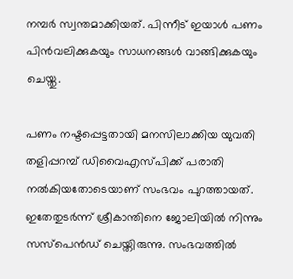നമ്പര്‍ സ്വന്തമാക്കിയത്. പിന്നീട് ഇയാള്‍ പണം പിന്‍വലിക്കുകയും സാധനങ്ങള്‍ വാങ്ങിക്കുകയും ചെയ്തു.

പണം നഷ്ടപ്പെട്ടതായി മനസിലാക്കിയ യുവതി തളിപ്പറമ്പ് ഡിവൈഎസ്പിക്ക് പരാതി നല്‍കിയതോടെയാണ് സംഭവം പുറത്തായത്. ഇതേതുടര്‍ന്ന് ശ്രീകാന്തിനെ ജോലിയില്‍ നിന്നും സസ്പെന്‍ഡ് ചെയ്തിരുന്നു. സംഭവത്തില്‍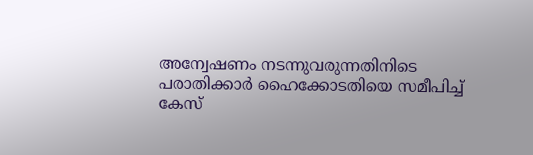അന്വേഷണം നടന്നുവരുന്നതിനിടെ പരാതിക്കാര്‍ ഹൈക്കോടതിയെ സമീപിച്ച് കേസ്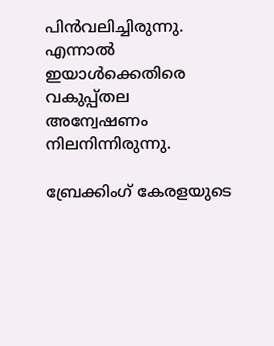പിന്‍വലിച്ചിരുന്നു. എന്നാല്‍ ഇയാള്‍ക്കെതിരെ വകുപ്പ്തല അന്വേഷണം നിലനിന്നിരുന്നു.

ബ്രേക്കിംഗ് കേരളയുടെ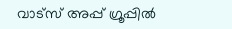വാട്സ് അപ്പ് ഗ്രൂപ്പിൽ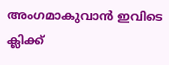അംഗമാകുവാൻ ഇവിടെ ക്ലിക്ക്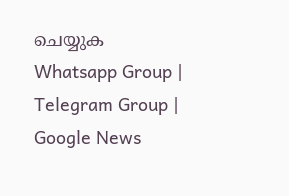ചെയ്യുക Whatsapp Group | Telegram Group | Google News